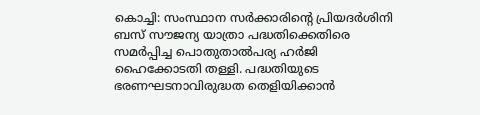കൊച്ചി: സംസ്ഥാന സർക്കാരിന്റെ പ്രിയദർശിനി ബസ് സൗജന്യ യാത്രാ പദ്ധതിക്കെതിരെ സമർപ്പിച്ച പൊതുതാൽപര്യ ഹർജി ഹൈക്കോടതി തള്ളി. പദ്ധതിയുടെ ഭരണഘടനാവിരുദ്ധത തെളിയിക്കാൻ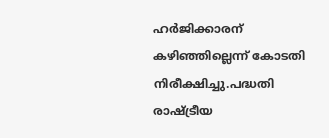ഹർജിക്കാരന് കഴിഞ്ഞില്ലെന്ന് കോടതി നിരീക്ഷിച്ചു.പദ്ധതി രാഷ്ട്രീയ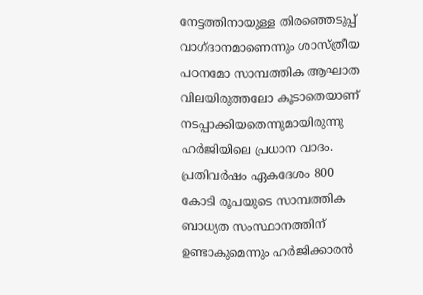നേട്ടത്തിനായുള്ള തിരഞ്ഞെടുപ്പ് വാഗ്ദാനമാണെന്നും ശാസ്ത്രീയ പഠനമോ സാമ്പത്തിക ആഘാത വിലയിരുത്തലോ കൂടാതെയാണ് നടപ്പാക്കിയതെന്നുമായിരുന്നു ഹർജിയിലെ പ്രധാന വാദം. പ്രതിവർഷം ഏകദേശം 800 കോടി രൂപയുടെ സാമ്പത്തിക ബാധ്യത സംസ്ഥാനത്തിന് ഉണ്ടാകുമെന്നും ഹർജിക്കാരൻ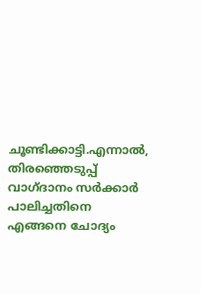ചൂണ്ടിക്കാട്ടി.എന്നാൽ, തിരഞ്ഞെടുപ്പ് വാഗ്ദാനം സർക്കാർ പാലിച്ചതിനെ എങ്ങനെ ചോദ്യം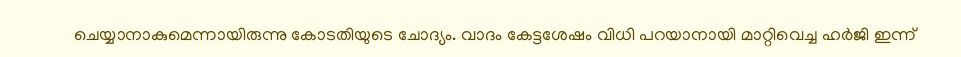ചെയ്യാനാകുമെന്നായിരുന്നു കോടതിയുടെ ചോദ്യം. വാദം കേട്ടശേഷം വിധി പറയാനായി മാറ്റിവെച്ച ഹർജി ഇന്ന്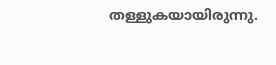തള്ളുകയായിരുന്നു.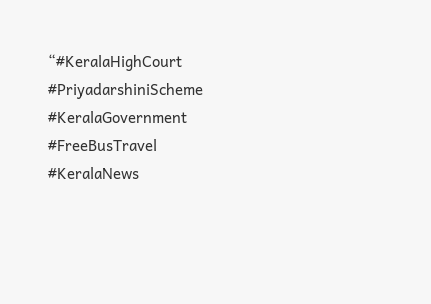“#KeralaHighCourt #PriyadarshiniScheme #KeralaGovernment #FreeBusTravel #KeralaNews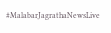#MalabarJagrathaNewsLive